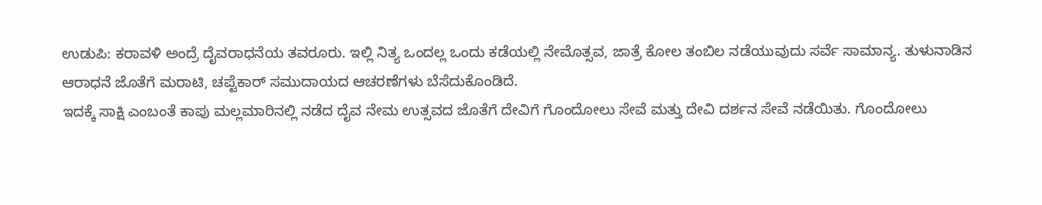ಉಡುಪಿ: ಕರಾವಳಿ ಅಂದ್ರೆ ದೈವರಾಧನೆಯ ತವರೂರು. ಇಲ್ಲಿ ನಿತ್ಯ ಒಂದಲ್ಲ ಒಂದು ಕಡೆಯಲ್ಲಿ ನೇಮೊತ್ಸವ, ಜಾತ್ರೆ ಕೋಲ ತಂಬಿಲ ನಡೆಯುವುದು ಸರ್ವೆ ಸಾಮಾನ್ಯ. ತುಳುನಾಡಿನ ಆರಾಧನೆ ಜೊತೆಗೆ ಮರಾಟಿ, ಚಪ್ಟೆಕಾರ್ ಸಮುದಾಯದ ಆಚರಣೆಗಳು ಬೆಸೆದುಕೊಂಡಿದೆ.
ಇದಕ್ಕೆ ಸಾಕ್ಷಿ ಎಂಬಂತೆ ಕಾಪು ಮಲ್ಲಮಾರಿನಲ್ಲಿ ನಡೆದ ದೈವ ನೇಮ ಉತ್ಸವದ ಜೊತೆಗೆ ದೇವಿಗೆ ಗೊಂದೋಲು ಸೇವೆ ಮತ್ತು ದೇವಿ ದರ್ಶನ ಸೇವೆ ನಡೆಯಿತು. ಗೊಂದೋಲು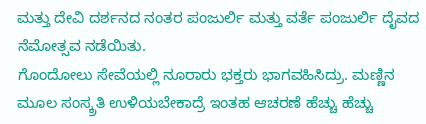ಮತ್ತು ದೇವಿ ದರ್ಶನದ ನಂತರ ಪಂಜುರ್ಲಿ ಮತ್ತು ವರ್ತೆ ಪಂಜುರ್ಲಿ ದೈವದ ನೆಮೋತ್ಸವ ನಡೆಯಿತು.
ಗೊಂದೋಲು ಸೇವೆಯಲ್ಲಿ ನೂರಾರು ಭಕ್ತರು ಭಾಗವಹಿಸಿದ್ರು. ಮಣ್ಣಿನ ಮೂಲ ಸಂಸ್ಕ್ರತಿ ಉಳಿಯಬೇಕಾದ್ರೆ ಇಂತಹ ಆಚರಣೆ ಹೆಚ್ಚು ಹೆಚ್ಚು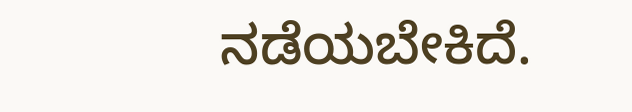ನಡೆಯಬೇಕಿದೆ.